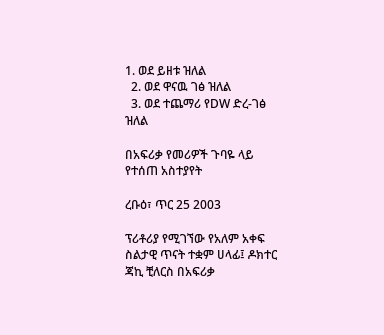1. ወደ ይዘቱ ዝለል
  2. ወደ ዋናዉ ገፅ ዝለል
  3. ወደ ተጨማሪ የDW ድረ-ገፅ ዝለል

በአፍሪቃ የመሪዎች ጉባዬ ላይ የተሰጠ አስተያየት

ረቡዕ፣ ጥር 25 2003

ፕሪቶሪያ የሚገኘው የአለም አቀፍ ስልታዊ ጥናት ተቋም ሀላፊ፤ ዶክተር ጃኪ ቺለርስ በአፍሪቃ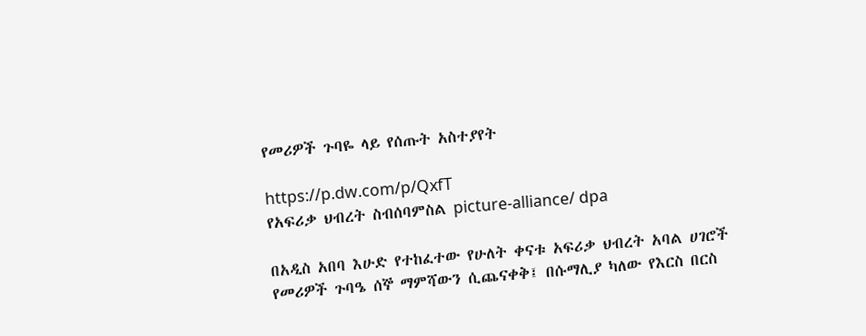የመሪዎች ጉባዬ ላይ የሰጡት አስተያየት

https://p.dw.com/p/QxfT
የአፍሪቃ ህብረት ስብሰባምስል picture-alliance/ dpa

በአዲስ አበባ እሁድ የተከፈተው የሁለት ቀናቱ አፍሪቃ ህብረት አባል ሀገሮች የመሪዎች ጉባዔ ሰኞ ማምሻውን ሲጨናቀቅ፤ በሱማሊያ ካለው የእርስ በርስ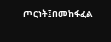ጦርነት፤በመከፋፈል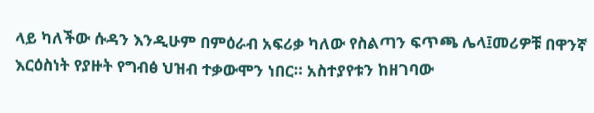ላይ ካለችው ሱዳን እንዲሁም በምዕራብ አፍሪቃ ካለው የስልጣን ፍጥጫ ሌላ፤መሪዎቹ በዋንኛ እርዕስነት የያዙት የግብፅ ህዝብ ተቃውሞን ነበር። አስተያየቱን ከዘገባው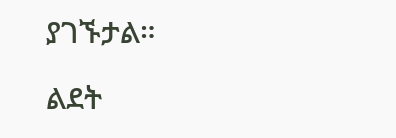ያገኙታል።

ልደት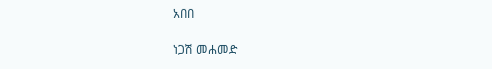አበበ

ነጋሽ መሐመድ